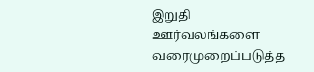இறுதி ஊர்வலங்களை வரைமுறைப்படுத்த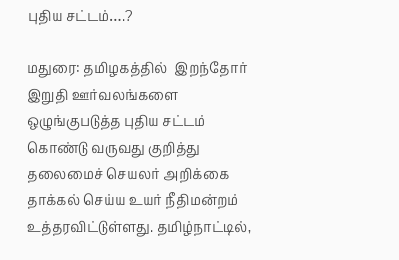புதிய சட்டம்….?

மதுரை: தமிழகத்தில்  இறந்தோர் இறுதி ஊர்வலங்களை ஒழுங்குபடுத்த புதிய சட்டம் கொண்டு வருவது குறித்து தலைமைச் செயலர் அறிக்கை தாக்கல் செய்ய உயர் நீதிமன்றம் உத்தரவிட்டுள்ளது. தமிழ்நாட்டில்,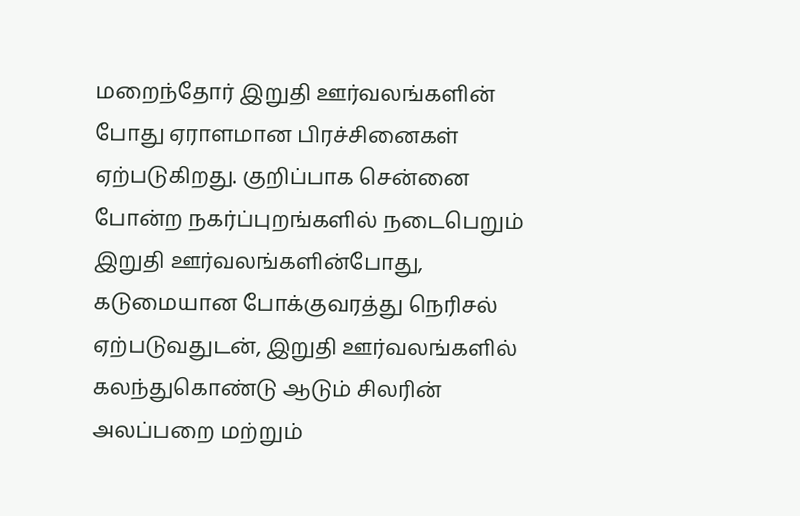மறைந்தோர் இறுதி ஊர்வலங்களின் போது ஏராளமான பிரச்சினைகள் ஏற்படுகிறது. குறிப்பாக சென்னை போன்ற நகர்ப்புறங்களில் நடைபெறும் இறுதி ஊர்வலங்களின்போது, கடுமையான போக்குவரத்து நெரிசல் ஏற்படுவதுடன், இறுதி ஊர்வலங்களில் கலந்துகொண்டு ஆடும் சிலரின் அலப்பறை மற்றும்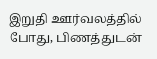இறுதி ஊர்வலத்தில் போது, பிணத்துடன்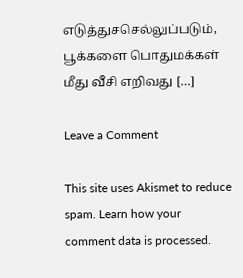எடுத்துசசெல்லுப்படும், பூக்களை பொதுமக்கள் மீது வீசி எறிவது […]

Leave a Comment

This site uses Akismet to reduce spam. Learn how your comment data is processed.